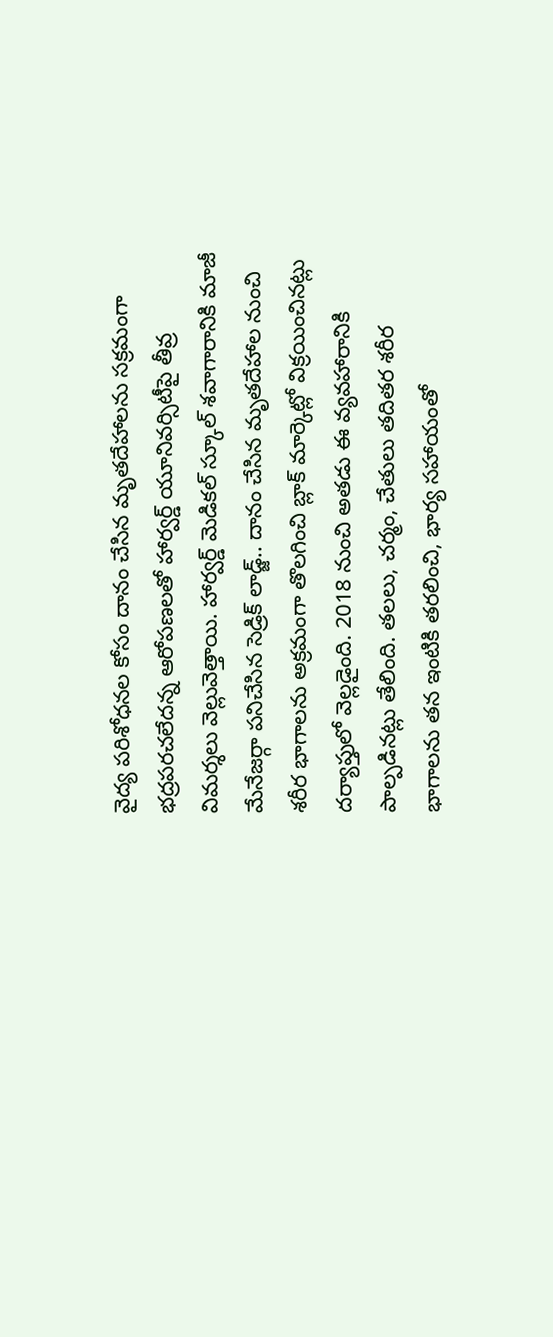వైద్య పరిశోధనల కోసం దానం చేసిన మృతదేహాలను సక్రమంగా భద్రపరచలేదన్న ఆరోపణలతో హార్వర్డ్ యూనివర్సిటీపై తీవ్ర విమర్శలు వెల్లువెత్తాయి. హార్వర్డ్ మెడికల్ స్కూల్ శవాగారానికి మాజీ మేనేజర్గా పనిచేసిన సెడ్రిక్ లాడ్జ్.. దానం చేసిన మృతదేహాల నుంచి శరీర భాగాలను అక్రమంగా తొలగించి బ్లాక్ మార్కెట్లో విక్రయించినట్లు దర్యాప్తులో వెల్లడైంది. 2018 నుంచి అతడు ఈ వ్యవహారానికి పాల్పడినట్లు తేలింది. తలలు, చర్మం, చేతులు తదితర శరీర భాగాలను తన ఇంటికి తరలించి, భార్య సహాయంతో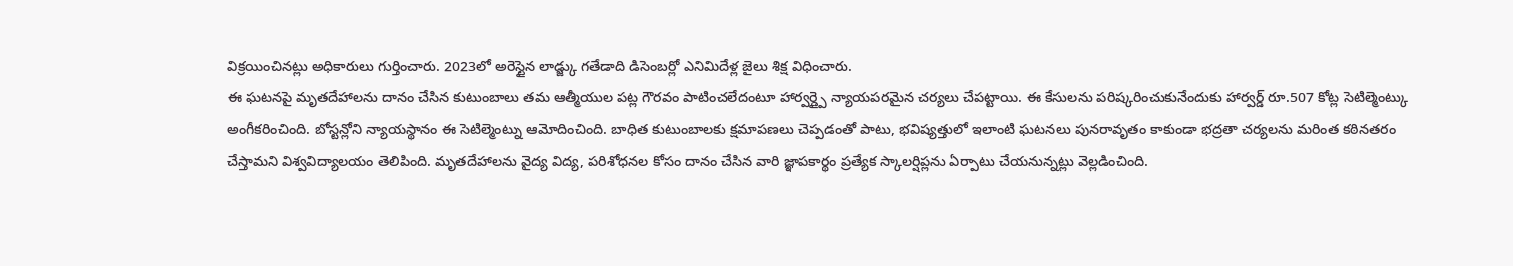విక్రయించినట్లు అధికారులు గుర్తించారు. 2023లో అరెస్టైన లాడ్జ్కు గతేడాది డిసెంబర్లో ఎనిమిదేళ్ల జైలు శిక్ష విధించారు.
ఈ ఘటనపై మృతదేహాలను దానం చేసిన కుటుంబాలు తమ ఆత్మీయుల పట్ల గౌరవం పాటించలేదంటూ హార్వర్డ్పై న్యాయపరమైన చర్యలు చేపట్టాయి. ఈ కేసులను పరిష్కరించుకునేందుకు హార్వర్డ్ రూ.507 కోట్ల సెటిల్మెంట్కు అంగీకరించింది. బోస్టన్లోని న్యాయస్థానం ఈ సెటిల్మెంట్ను ఆమోదించింది. బాధిత కుటుంబాలకు క్షమాపణలు చెప్పడంతో పాటు, భవిష్యత్తులో ఇలాంటి ఘటనలు పునరావృతం కాకుండా భద్రతా చర్యలను మరింత కఠినతరం చేస్తామని విశ్వవిద్యాలయం తెలిపింది. మృతదేహాలను వైద్య విద్య, పరిశోధనల కోసం దానం చేసిన వారి జ్ఞాపకార్థం ప్రత్యేక స్కాలర్షిప్లను ఏర్పాటు చేయనున్నట్లు వెల్లడించింది.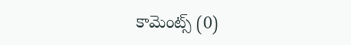కామెంట్స్ (0)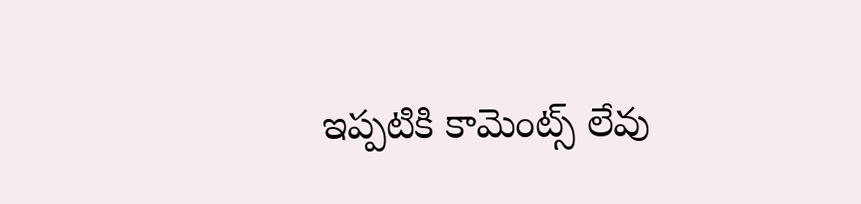ఇప్పటికి కామెంట్స్ లేవు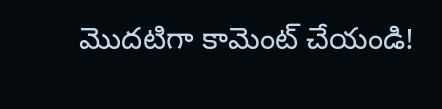మొదటిగా కామెంట్ చేయండి!